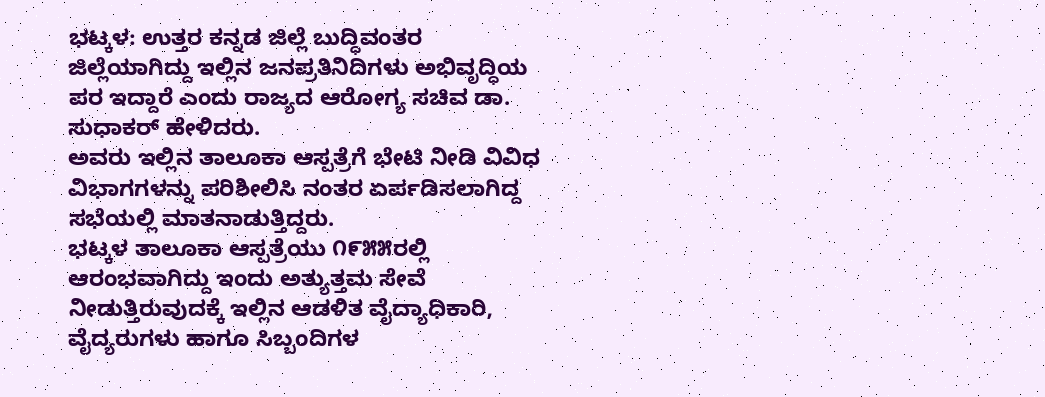ಭಟ್ಕಳ: ಉತ್ತರ ಕನ್ನಡ ಜಿಲ್ಲೆ ಬುದ್ಧಿವಂತರ ಜಿಲ್ಲೆಯಾಗಿದ್ದು ಇಲ್ಲಿನ ಜನಪ್ರತಿನಿದಿಗಳು ಅಭಿವೃದ್ಧಿಯ ಪರ ಇದ್ದಾರೆ ಎಂದು ರಾಜ್ಯದ ಆರೋಗ್ಯ ಸಚಿವ ಡಾ. ಸುಧಾಕರ್ ಹೇಳಿದರು.
ಅವರು ಇಲ್ಲಿನ ತಾಲೂಕಾ ಆಸ್ಪತ್ರೆಗೆ ಭೇಟಿ ನೀಡಿ ವಿವಿಧ ವಿಭಾಗಗಳನ್ನು ಪರಿಶೀಲಿಸಿ ನಂತರ ಏರ್ಪಡಿಸಲಾಗಿದ್ದ ಸಭೆಯಲ್ಲಿ ಮಾತನಾಡುತ್ತಿದ್ದರು.
ಭಟ್ಕಳ ತಾಲೂಕಾ ಆಸ್ಪತ್ರೆಯು ೧೯೫೫ರಲ್ಲಿ ಆರಂಭವಾಗಿದ್ದು ಇಂದು ಅತ್ಯುತ್ತಮ ಸೇವೆ ನೀಡುತ್ತಿರುವುದಕ್ಕೆ ಇಲ್ಲಿನ ಆಡಳಿತ ವೈದ್ಯಾಧಿಕಾರಿ, ವೈದ್ಯರುಗಳು ಹಾಗೂ ಸಿಬ್ಬಂದಿಗಳ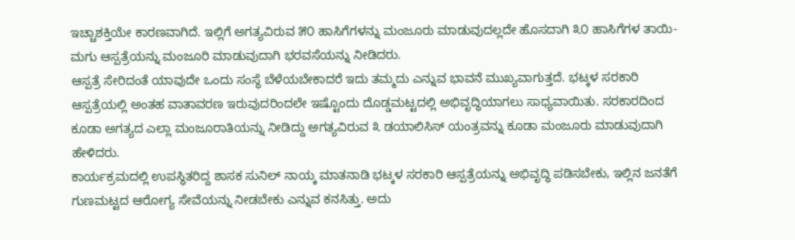ಇಚ್ಚಾಶಕ್ತಿಯೇ ಕಾರಣವಾಗಿದೆ. ಇಲ್ಲಿಗೆ ಅಗತ್ಯವಿರುವ ೫೦ ಹಾಸಿಗೆಗಳನ್ನು ಮಂಜೂರು ಮಾಡುವುದಲ್ಲದೇ ಹೊಸದಾಗಿ ೩೦ ಹಾಸಿಗೆಗಳ ತಾಯಿ-ಮಗು ಆಸ್ಪತ್ರೆಯನ್ನು ಮಂಜೂರಿ ಮಾಡುವುದಾಗಿ ಭರವಸೆಯನ್ನು ನೀಡಿದರು.
ಆಸ್ಪತ್ರೆ ಸೇರಿದಂತೆ ಯಾವುದೇ ಒಂದು ಸಂಸ್ಥೆ ಬೆಳೆಯಬೇಕಾದರೆ ಇದು ತಮ್ಮದು ಎನ್ನುವ ಭಾವನೆ ಮುಖ್ಯವಾಗುತ್ತದೆ. ಭಟ್ಕಳ ಸರಕಾರಿ ಆಸ್ಪತ್ರೆಯಲ್ಲಿ ಅಂತಹ ವಾತಾವರಣ ಇರುವುದರಿಂದಲೇ ಇಷ್ಟೊಂದು ದೊಡ್ಡಮಟ್ಟದಲ್ಲಿ ಅಭಿವೃದ್ಧಿಯಾಗಲು ಸಾಧ್ಯವಾಯಿತು. ಸರಕಾರದಿಂದ ಕೂಡಾ ಅಗತ್ಯದ ಎಲ್ಲಾ ಮಂಜೂರಾತಿಯನ್ನು ನೀಡಿದ್ದು ಅಗತ್ಯವಿರುವ ೩ ಡಯಾಲಿಸಿಸ್ ಯಂತ್ರವನ್ನು ಕೂಡಾ ಮಂಜೂರು ಮಾಡುವುದಾಗಿ ಹೇಳಿದರು.
ಕಾರ್ಯಕ್ರಮದಲ್ಲಿ ಉಪಸ್ಥಿತರಿದ್ದ ಶಾಸಕ ಸುನಿಲ್ ನಾಯ್ಕ ಮಾತನಾಡಿ ಭಟ್ಕಳ ಸರಕಾರಿ ಆಸ್ಪತ್ರೆಯನ್ನು ಅಭಿವೃದ್ಧಿ ಪಡಿಸಬೇಕು, ಇಲ್ಲಿನ ಜನತೆಗೆ ಗುಣಮಟ್ಟದ ಆರೋಗ್ಯ ಸೇವೆಯನ್ನು ನೀಡಬೇಕು ಎನ್ನುವ ಕನಸಿತ್ತು. ಅದು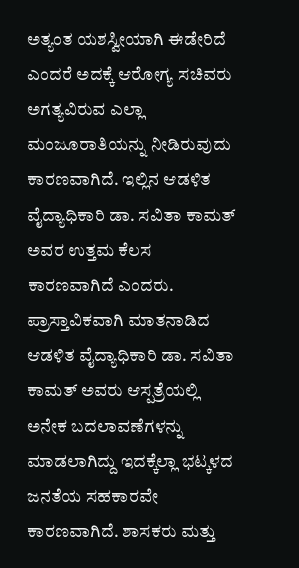ಅತ್ಯಂತ ಯಶಸ್ವೀಯಾಗಿ ಈಡೇರಿದೆ ಎಂದರೆ ಅದಕ್ಕೆ ಆರೋಗ್ಯ ಸಚಿವರು ಅಗತ್ಯವಿರುವ ಎಲ್ಲಾ ಮಂಜೂರಾತಿಯನ್ನು ನೀಡಿರುವುದು ಕಾರಣವಾಗಿದೆ. ಇಲ್ಲಿನ ಆಡಳಿತ ವೈದ್ಯಾಧಿಕಾರಿ ಡಾ. ಸವಿತಾ ಕಾಮತ್ ಅವರ ಉತ್ತಮ ಕೆಲಸ ಕಾರಣವಾಗಿದೆ ಎಂದರು.
ಪ್ರಾಸ್ತಾವಿಕವಾಗಿ ಮಾತನಾಡಿದ ಆಡಳಿತ ವೈದ್ಯಾಧಿಕಾರಿ ಡಾ. ಸವಿತಾ ಕಾಮತ್ ಅವರು ಆಸ್ಪತ್ರೆಯಲ್ಲಿ ಅನೇಕ ಬದಲಾವಣೆಗಳನ್ನು ಮಾಡಲಾಗಿದ್ದು ಇದಕ್ಕೆಲ್ಲಾ ಭಟ್ಕಳದ ಜನತೆಯ ಸಹಕಾರವೇ ಕಾರಣವಾಗಿದೆ. ಶಾಸಕರು ಮತ್ತು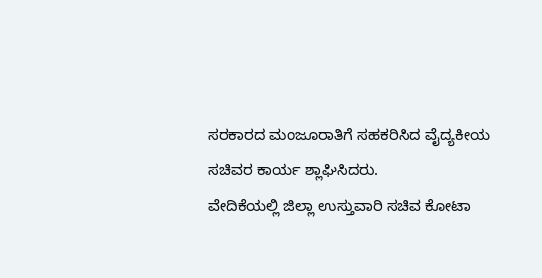ಸರಕಾರದ ಮಂಜೂರಾತಿಗೆ ಸಹಕರಿಸಿದ ವೈದ್ಯಕೀಯ ಸಚಿವರ ಕಾರ್ಯ ಶ್ಲಾಘಿಸಿದರು.
ವೇದಿಕೆಯಲ್ಲಿ ಜಿಲ್ಲಾ ಉಸ್ತುವಾರಿ ಸಚಿವ ಕೋಟಾ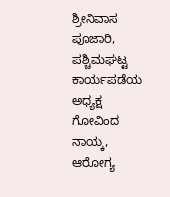ಶ್ರೀನಿವಾಸ ಪೂಜಾರಿ, ಪಶ್ಚಿಮಘಟ್ಟ ಕಾರ್ಯಪಡೆಯ ಅಧ್ಯಕ್ಷ ಗೋವಿಂದ ನಾಯ್ಕ, ಆರೋಗ್ಯ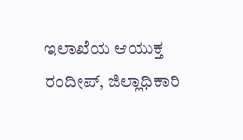ಇಲಾಖೆಯ ಆಯುಕ್ತ ರಂದೀಪ್, ಜಿಲ್ಲಾಧಿಕಾರಿ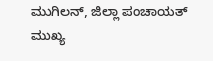ಮುಗಿಲನ್, ಜಿಲ್ಲಾ ಪಂಚಾಯತ್ ಮುಖ್ಯ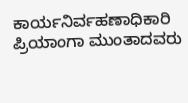ಕಾರ್ಯನಿರ್ವಹಣಾಧಿಕಾರಿ ಪ್ರಿಯಾಂಗಾ ಮುಂತಾದವರು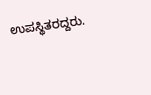ಉಪಸ್ಥಿತರದ್ದರು.